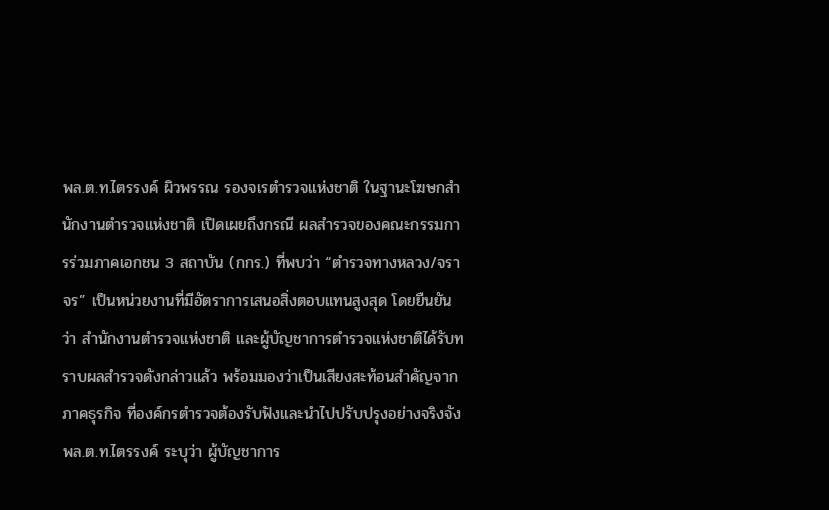พล.ต.ท.ไตรรงค์ ผิวพรรณ รองจเรตำรวจแห่งชาติ ในฐานะโฆษกสำนักงานตำรวจแห่งชาติ เปิดเผยถึงกรณี ผลสำรวจของคณะกรรมการร่วมภาคเอกชน 3 สถาบัน (กกร.) ที่พบว่า “ตำรวจทางหลวง/จราจร” เป็นหน่วยงานที่มีอัตราการเสนอสิ่งตอบแทนสูงสุด โดยยืนยันว่า สำนักงานตำรวจแห่งชาติ และผู้บัญชาการตำรวจแห่งชาติได้รับทราบผลสำรวจดังกล่าวแล้ว พร้อมมองว่าเป็นเสียงสะท้อนสำคัญจากภาคธุรกิจ ที่องค์กรตำรวจต้องรับฟังและนำไปปรับปรุงอย่างจริงจัง
พล.ต.ท.ไตรรงค์ ระบุว่า ผู้บัญชาการ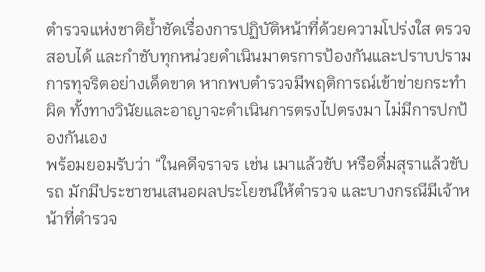ตำรวจแห่งชาติย้ำชัดเรื่องการปฏิบัติหน้าที่ด้วยความโปร่งใส ตรวจสอบได้ และกำชับทุกหน่วยดำเนินมาตรการป้องกันและปราบปรามการทุจริตอย่างเด็ดขาด หากพบตำรวจมีพฤติการณ์เข้าข่ายกระทำผิด ทั้งทางวินัยและอาญาจะดำเนินการตรงไปตรงมา ไม่มีการปกป้องกันเอง
พร้อมยอมรับว่า “ในคดีจราจร เช่น เมาแล้วขับ หรือดื่มสุราแล้วขับรถ มักมีประชาชนเสนอผลประโยชน์ให้ตำรวจ และบางกรณีมีเจ้าหน้าที่ตำรวจ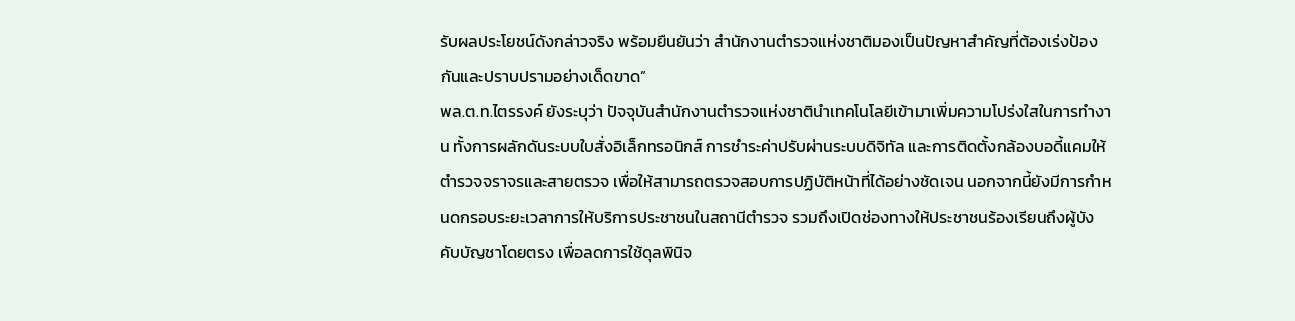รับผลประโยชน์ดังกล่าวจริง พร้อมยืนยันว่า สำนักงานตำรวจแห่งชาติมองเป็นปัญหาสำคัญที่ต้องเร่งป้องกันและปราบปรามอย่างเด็ดขาด”
พล.ต.ท.ไตรรงค์ ยังระบุว่า ปัจจุบันสำนักงานตำรวจแห่งชาตินำเทคโนโลยีเข้ามาเพิ่มความโปร่งใสในการทำงาน ทั้งการผลักดันระบบใบสั่งอิเล็กทรอนิกส์ การชำระค่าปรับผ่านระบบดิจิทัล และการติดตั้งกล้องบอดี้แคมให้ตำรวจจราจรและสายตรวจ เพื่อให้สามารถตรวจสอบการปฏิบัติหน้าที่ได้อย่างชัดเจน นอกจากนี้ยังมีการกำหนดกรอบระยะเวลาการให้บริการประชาชนในสถานีตำรวจ รวมถึงเปิดช่องทางให้ประชาชนร้องเรียนถึงผู้บังคับบัญชาโดยตรง เพื่อลดการใช้ดุลพินิจ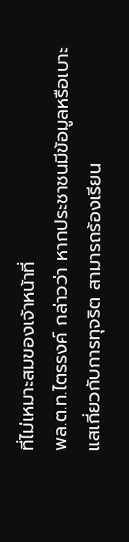ที่ไม่เหมาะสมของเจ้าหน้าที่
พล.ต.ท.ไตรรงค์ กล่าวว่า หากประชาชนมีข้อมูลหรือเบาะแสเกี่ยวกับการทุจริต สามารถร้องเรียน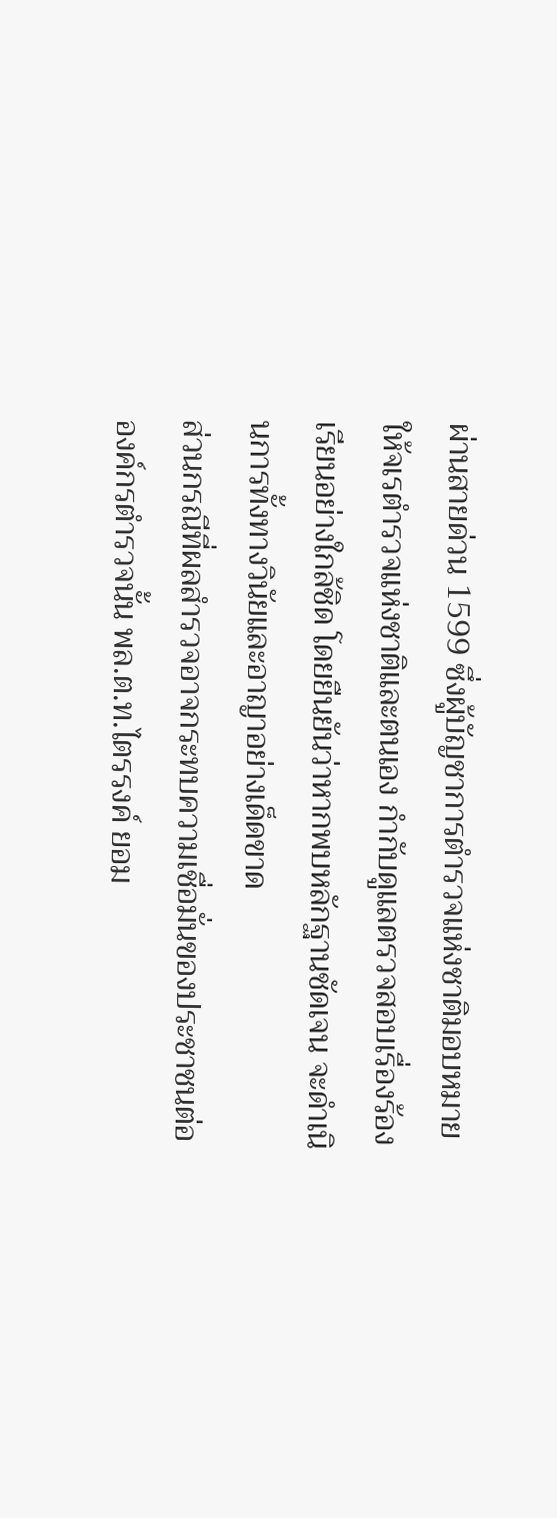ผ่านสายด่วน 1599 ซึ่งผู้บัญชาการตำรวจแห่งชาติมอบหมายให้จเรตำรวจแห่งชาติและตนเอง กำกับดูแลตรวจสอบเรื่องร้องเรียนอย่างใกล้ชิด โดยยืนยันว่าหากพบหลักฐานชัดเจน จะดำเนินการทั้งทางวินัยและอาญาอย่างเด็ดขาด
ส่วนกรณีที่ผลสำรวจอาจกระทบความเชื่อมั่นของประชาชนต่อองค์กรตำรวจนั้น พล.ต.ท.ไตรรงค์ ยอม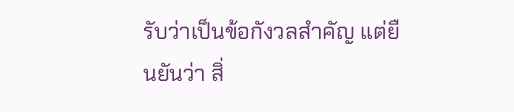รับว่าเป็นข้อกังวลสำคัญ แต่ยืนยันว่า สิ่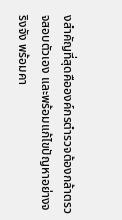งสำคัญที่สุดคือองค์กรตำรวจต้องกล้าตรวจสอบตัวเอง และพร้อมแก้ไขปัญหาอย่างจริงจัง พร้อมคา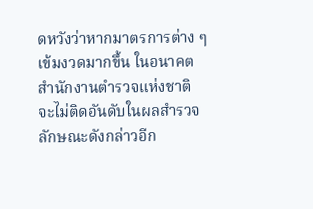ดหวังว่าหากมาตรการต่าง ๆ เข้มงวดมากขึ้น ในอนาคตสำนักงานตำรวจแห่งชาติ จะไม่ติดอันดับในผลสำรวจลักษณะดังกล่าวอีก